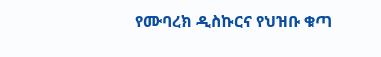የሙባረክ ዲስኩርና የህዝቡ ቁጣ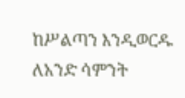ከሥልጣን እንዲወርዱ ለአንድ ሳምንት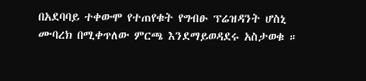በአደባባይ ተቀውሞ የተጠየቁት የግብፁ ፕሬዝዳንት ሆስኒ ሙባረክ በሚቀጥለው ምርጫ እንደማይወዳደሩ አስታወቁ ።